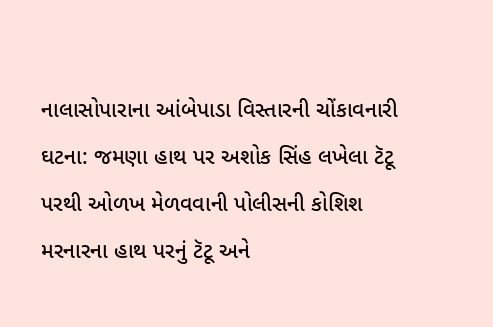નાલાસોપારાના આંબેપાડા વિસ્તારની ચોંકાવનારી ઘટના: જમણા હાથ પર અશોક સિંહ લખેલા ટૅટૂ પરથી ઓળખ મેળવવાની પોલીસની કોશિશ
મરનારના હાથ પરનું ટૅટૂ અને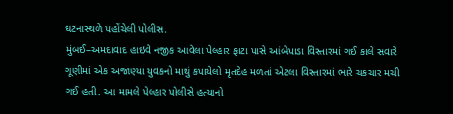ઘટનાસ્થળે પહોંચેલી પોલીસ.
મુંબઈ–અમદાવાદ હાઇવે નજીક આવેલા પેલ્હાર ફાટા પાસે આંબેપાડા વિસ્તારમાં ગઈ કાલે સવારે ગૂણીમાં એક અજાણ્યા યુવકનો માથું કપાયેલો મૃતદેહ મળતાં એટલા વિસ્તારમાં ભારે ચકચાર મચી ગઈ હતી. આ મામલે પેલ્હાર પોલીસે હત્યાનો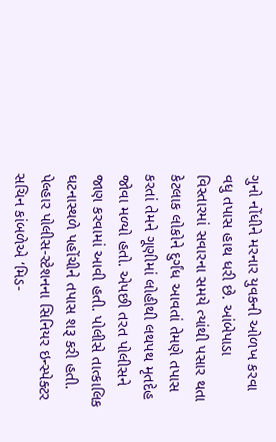ગુનો નોંધીને મરનાર યુવકની ઓળખ કરવા વધુ તપાસ હાથ ધરી છે. આંબેપાડા વિસ્તારમાં સવારના સમયે ત્યાંથી પસાર થતા કેટલાક લોકોને દુર્ગંધ આવતાં તેમણે તપાસ કરતાં તેમને ગૂણીમાં લોહીથી લથપથ મૃતદેહ જોવા મળ્યો હતો. એપછી તરત પોલીસને જાણ કરવામાં આવી હતી. પોલીસે તાત્કાલિક ઘટનાસ્થળે પહોંચીને તપાસ શરૂ કરી હતી.
પેલ્હાર પોલીસ-સ્ટેશનના સિનિયર ઇન્સ્પેક્ટર સચિન કાંબળેએ ‘મિડ-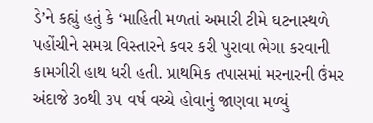ડે’ને કહ્યું હતું કે ‘માહિતી મળતાં અમારી ટીમે ઘટનાસ્થળે પહોંચીને સમગ્ર વિસ્તારને કવર કરી પુરાવા ભેગા કરવાની કામગીરી હાથ ધરી હતી. પ્રાથમિક તપાસમાં મરનારની ઉંમર અંદાજે ૩૦થી ૩૫ વર્ષ વચ્ચે હોવાનું જાણવા મળ્યું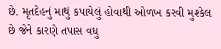છે. મૃતદેહનું માથું કપાયેલું હોવાથી ઓળખ કરવી મુશ્કેલ છે જેને કારણે તપાસ વધુ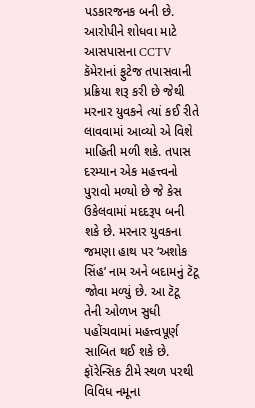પડકારજનક બની છે. આરોપીને શોધવા માટે આસપાસના CCTV કૅમેરાનાં ફુટેજ તપાસવાની પ્રક્રિયા શરૂ કરી છે જેથી મરનાર યુવકને ત્યાં કઈ રીતે લાવવામાં આવ્યો એ વિશે માહિતી મળી શકે. તપાસ દરમ્યાન એક મહત્ત્વનો પુરાવો મળ્યો છે જે કેસ ઉકેલવામાં મદદરૂપ બની શકે છે. મરનાર યુવકના જમણા હાથ પર ‘અશોક સિંહ’ નામ અને બદામનું ટૅટૂ જોવા મળ્યું છે. આ ટૅટૂ તેની ઓળખ સુધી પહોંચવામાં મહત્ત્વપૂર્ણ સાબિત થઈ શકે છે. ફૉરેન્સિક ટીમે સ્થળ પરથી વિવિધ નમૂના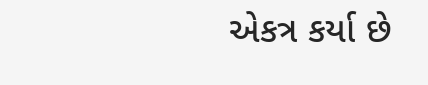એકત્ર કર્યા છે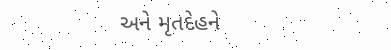અને મૃતદેહને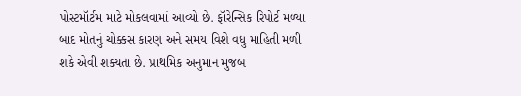પોસ્ટમૉર્ટમ માટે મોકલવામાં આવ્યો છે. ફૉરેન્સિક રિપોર્ટ મળ્યા બાદ મોતનું ચોક્કસ કારણ અને સમય વિશે વધુ માહિતી મળી શકે એવી શક્યતા છે. પ્રાથમિક અનુમાન મુજબ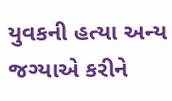યુવકની હત્યા અન્ય જગ્યાએ કરીને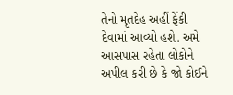તેનો મૃતદેહ અહીં ફેંકી દેવામાં આવ્યો હશે. અમે આસપાસ રહેતા લોકોને અપીલ કરી છે કે જો કોઈને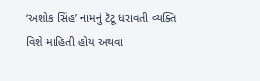‘અશોક સિંહ’ નામનું ટૅટૂ ધરાવતી વ્યક્તિ વિશે માહિતી હોય અથવા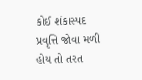કોઈ શંકાસ્પદ પ્રવૃત્તિ જોવા મળી હોય તો તરત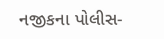નજીકના પોલીસ-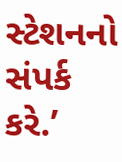સ્ટેશનનો સંપર્ક કરે.’